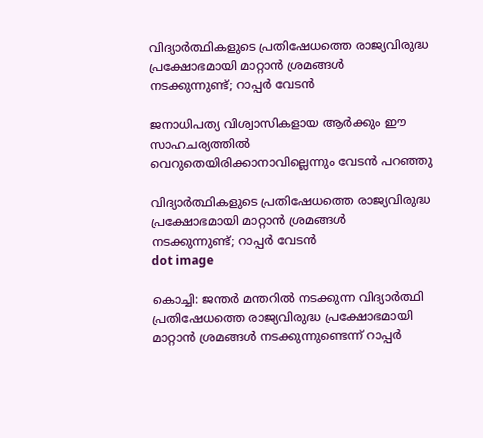വിദ്യാര്‍ത്ഥികളുടെ പ്രതിഷേധത്തെ രാജ്യവിരുദ്ധ പ്രക്ഷോഭമായി മാറ്റാന്‍ ശ്രമങ്ങള്‍ നടക്കുന്നുണ്ട്; റാപ്പര്‍ വേടന്‍

ജനാധിപത്യ വിശ്വാസികളായ ആര്‍ക്കും ഈ സാഹചര്യത്തില്‍ വെറുതെയിരിക്കാനാവില്ലെന്നും വേടന്‍ പറഞ്ഞു

വിദ്യാര്‍ത്ഥികളുടെ പ്രതിഷേധത്തെ രാജ്യവിരുദ്ധ പ്രക്ഷോഭമായി മാറ്റാന്‍ ശ്രമങ്ങള്‍ നടക്കുന്നുണ്ട്; റാപ്പര്‍ വേടന്‍
dot image

കൊച്ചി: ജന്തര്‍ മന്തറില്‍ നടക്കുന്ന വിദ്യാര്‍ത്ഥി പ്രതിഷേധത്തെ രാജ്യവിരുദ്ധ പ്രക്ഷോഭമായി മാറ്റാന്‍ ശ്രമങ്ങള്‍ നടക്കുന്നുണ്ടെന്ന് റാപ്പര്‍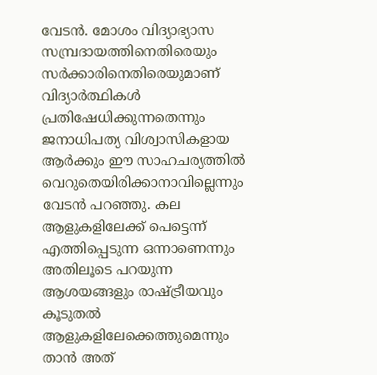വേടന്‍. മോശം വിദ്യാഭ്യാസ സമ്പ്രദായത്തിനെതിരെയും സര്‍ക്കാരിനെതിരെയുമാണ് വിദ്യാര്‍ത്ഥികള്‍ പ്രതിഷേധിക്കുന്നതെന്നും ജനാധിപത്യ വിശ്വാസികളായ ആര്‍ക്കും ഈ സാഹചര്യത്തില്‍ വെറുതെയിരിക്കാനാവില്ലെന്നും വേടന്‍ പറഞ്ഞു. കല ആളുകളിലേക്ക് പെട്ടെന്ന് എത്തിപ്പെടുന്ന ഒന്നാണെന്നും അതിലൂടെ പറയുന്ന ആശയങ്ങളും രാഷ്ട്രീയവും കൂടുതല്‍ ആളുകളിലേക്കെത്തുമെന്നും താന്‍ അത്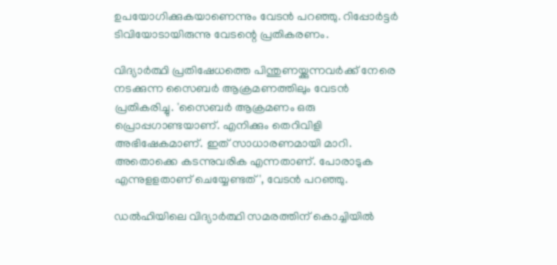ഉപയോഗിക്കുകയാണെന്നും വേടന്‍ പറഞ്ഞു. റിപ്പോര്‍ട്ടര്‍ ടിവിയോടായിരുന്നു വേടന്റെ പ്രതികരണം.

വിദ്യാര്‍ത്ഥി പ്രതിഷേധത്തെ പിന്തുണയ്ക്കുന്നവര്‍ക്ക് നേരെ നടക്കുന്ന സൈബര്‍ ആക്രമണത്തിലും വേടന്‍ പ്രതികരിച്ചു. 'സൈബര്‍ ആക്രമണം ഒരു പ്രൊപ്പഗാണ്ടയാണ്. എനിക്കും തെറിവിളി അഭിഷേകമാണ്. ഇത് സാധാരണമായി മാറി. അതൊക്കെ കടന്നുവരിക എന്നതാണ്. പോരാടുക എന്നുളളതാണ് ചെയ്യേണ്ടത്', വേടന്‍ പറഞ്ഞു.

ഡല്‍ഹിയിലെ വിദ്യാര്‍ത്ഥി സമരത്തിന് കൊച്ചിയില്‍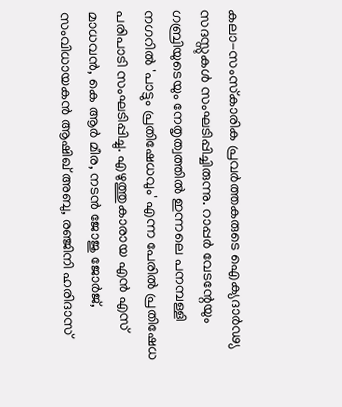കലാ-സംസ്‌കാരിക പ്രവര്‍ത്തകരുടെ ഐക്യദാര്‍ഢ്യ സദസ്സുകള്‍ സംഘടിപ്പിച്ചിരുന്നു. റാപ്പര്‍ വേടന്റേയും ഗബ്രിയുടെയും നേതൃത്വത്തില്‍ ഇന്നലെ പനമ്പള്ളി നഗറില്‍ 'പാട്ടും പ്രതിഷേധവും' എന്ന പേരില്‍ പ്രതിഷേധ പരിപാടി സംഘടിപ്പിച്ചു. എഴുത്തുകാരായ എന്‍ എസ് മാധവന്‍, കെ ആര്‍ മീര, നടന്‍ ജോജു ജോര്‍ജ്, സംവിധായകന്‍ ആഷിഖ് അബു, രഞ്ജിനി ഹരിദാസ്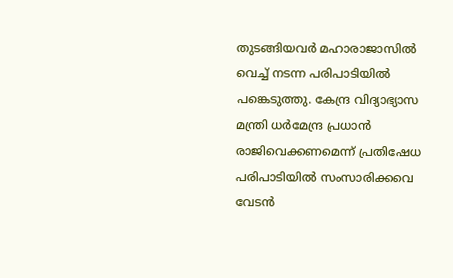തുടങ്ങിയവര്‍ മഹാരാജാസില്‍ വെച്ച് നടന്ന പരിപാടിയില്‍ പങ്കെടുത്തു. കേന്ദ്ര വിദ്യാഭ്യാസ മന്ത്രി ധര്‍മേന്ദ്ര പ്രധാന്‍ രാജിവെക്കണമെന്ന് പ്രതിഷേധ പരിപാടിയില്‍ സംസാരിക്കവെ വേടന്‍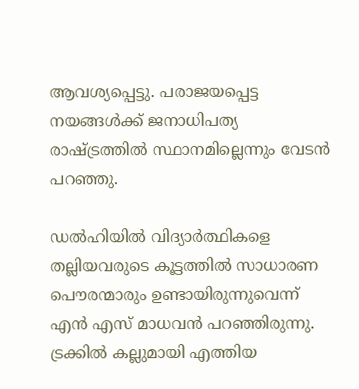ആവശ്യപ്പെട്ടു. പരാജയപ്പെട്ട നയങ്ങള്‍ക്ക് ജനാധിപത്യ രാഷ്ട്രത്തില്‍ സ്ഥാനമില്ലെന്നും വേടന്‍ പറഞ്ഞു.

ഡൽഹിയിൽ വിദ്യാർത്ഥികളെ തല്ലിയവരുടെ കൂട്ടത്തിൽ സാധാരണ പൌരന്മാരും ഉണ്ടായിരുന്നുവെന്ന് എൻ എസ് മാധവൻ പറഞ്ഞിരുന്നു. ട്രക്കിൽ കല്ലുമായി എത്തിയ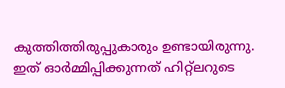കുത്തിത്തിരുപ്പുകാരും ഉണ്ടായിരുന്നു. ഇത് ഓർമ്മിപ്പിക്കുന്നത് ഹിറ്റ്ലറുടെ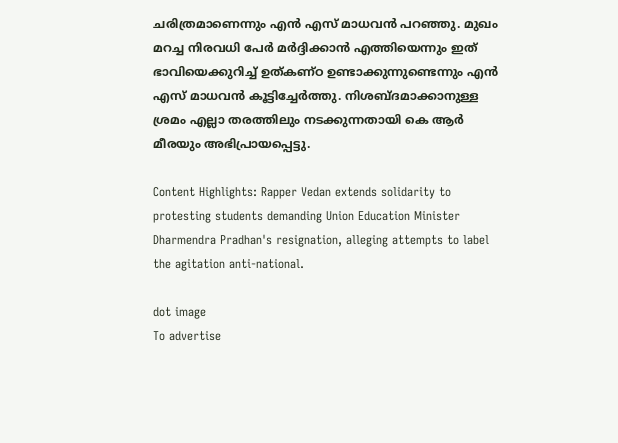ചരിത്രമാണെന്നും എൻ എസ് മാധവൻ പറഞ്ഞു. മുഖം മറച്ച നിരവധി പേര്‍ മര്‍ദ്ദിക്കാന്‍ എത്തിയെന്നും ഇത് ഭാവിയെക്കുറിച്ച് ഉത്കണ്ഠ ഉണ്ടാക്കുന്നുണ്ടെന്നും എന്‍ എസ് മാധവന്‍ കൂട്ടിച്ചേര്‍ത്തു. നിശബ്ദമാക്കാനുള്ള ശ്രമം എല്ലാ തരത്തിലും നടക്കുന്നതായി കെ ആര്‍ മീരയും അഭിപ്രായപ്പെട്ടു.

Content Highlights: Rapper Vedan extends solidarity to protesting students demanding Union Education Minister Dharmendra Pradhan's resignation, alleging attempts to label the agitation anti-national.

dot image
To advertise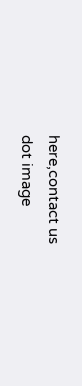here,contact us
dot image